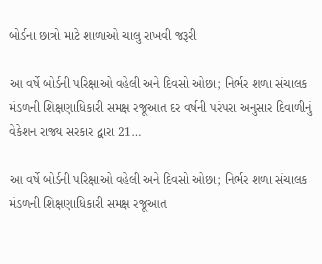બોર્ડના છાત્રો માટે શાળાઓ ચાલુ રાખવી જરૂરી

આ વર્ષે બોર્ડની પરિક્ષાઓ વહેલી અને દિવસો ઓછા; નિર્ભર શળા સંચાલક મંડળની શિક્ષણાધિકારી સમક્ષ રજૂઆત દર વર્ષની પરંપરા અનુસાર દિવાળીનું વેકેશન રાજ્ય સરકાર દ્વારા 21…

આ વર્ષે બોર્ડની પરિક્ષાઓ વહેલી અને દિવસો ઓછા; નિર્ભર શળા સંચાલક મંડળની શિક્ષણાધિકારી સમક્ષ રજૂઆત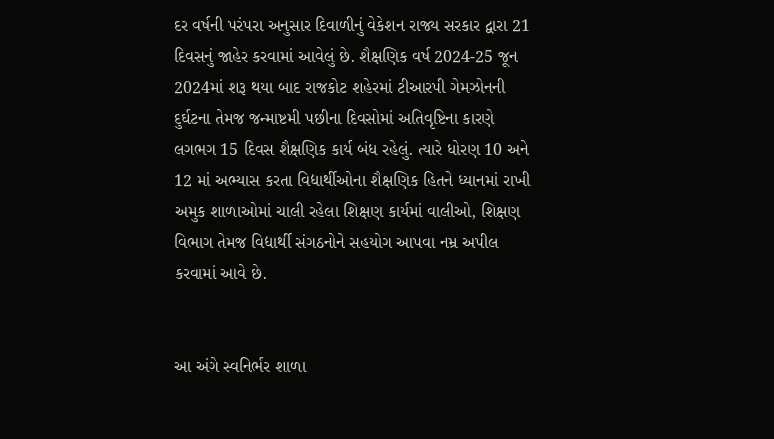દર વર્ષની પરંપરા અનુસાર દિવાળીનું વેકેશન રાજ્ય સરકાર દ્વારા 21 દિવસનું જાહેર કરવામાં આવેલું છે. શૈક્ષણિક વર્ષ 2024-25 જૂન 2024માં શરૂ થયા બાદ રાજકોટ શહેરમાં ટીઆરપી ગેમઝોનની દુર્ઘટના તેમજ જન્માષ્ટમી પછીના દિવસોમાં અતિવૃષ્ટિના કારણે લગભગ 15 દિવસ શૈક્ષણિક કાર્ય બંધ રહેલું. ત્યારે ધોરણ 10 અને 12 માં અભ્યાસ કરતા વિદ્યાર્થીઓના શૈક્ષણિક હિતને ધ્યાનમાં રાખી અમુક શાળાઓમાં ચાલી રહેલા શિક્ષણ કાર્યમાં વાલીઓ, શિક્ષણ વિભાગ તેમજ વિદ્યાર્થી સંગઠનોને સહયોગ આપવા નમ્ર અપીલ કરવામાં આવે છે.


આ અંગે સ્વનિર્ભર શાળા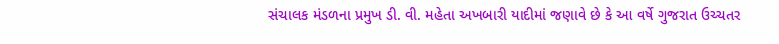સંચાલક મંડળના પ્રમુખ ડી. વી. મહેતા અખબારી યાદીમાં જણાવે છે કે આ વર્ષે ગુજરાત ઉચ્ચતર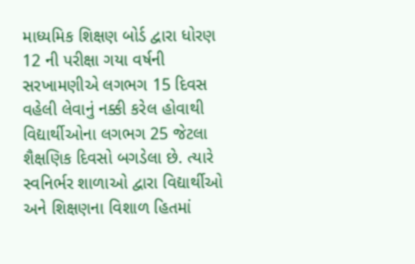માધ્યમિક શિક્ષણ બોર્ડ દ્વારા ધોરણ 12 ની પરીક્ષા ગયા વર્ષની સરખામણીએ લગભગ 15 દિવસ વહેલી લેવાનું નક્કી કરેલ હોવાથી વિદ્યાર્થીઓના લગભગ 25 જેટલા શૈક્ષણિક દિવસો બગડેલા છે. ત્યારે સ્વનિર્ભર શાળાઓ દ્વારા વિદ્યાર્થીઓ અને શિક્ષણના વિશાળ હિતમાં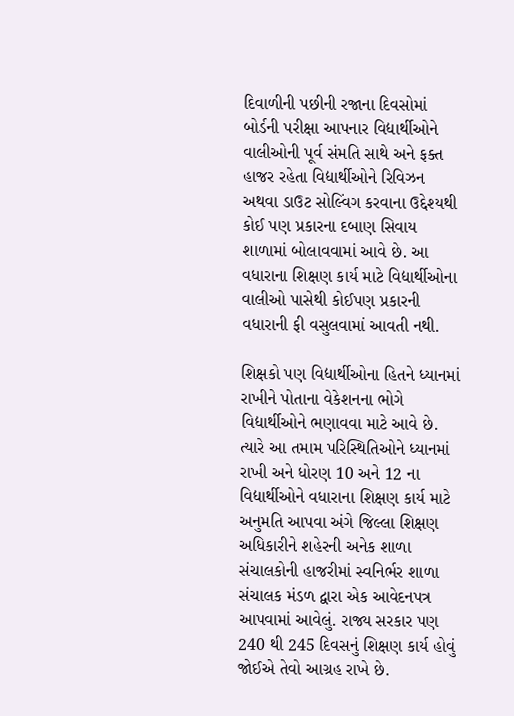દિવાળીની પછીની રજાના દિવસોમાં બોર્ડની પરીક્ષા આપનાર વિદ્યાર્થીઓને વાલીઓની પૂર્વ સંમતિ સાથે અને ફક્ત હાજર રહેતા વિદ્યાર્થીઓને રિવિઝન અથવા ડાઉટ સોલ્વિંગ કરવાના ઉદ્દેશ્યથી કોઈ પણ પ્રકારના દબાણ સિવાય શાળામાં બોલાવવામાં આવે છે. આ વધારાના શિક્ષણ કાર્ય માટે વિદ્યાર્થીઓના વાલીઓ પાસેથી કોઈપણ પ્રકારની વધારાની ફી વસુલવામાં આવતી નથી.

શિક્ષકો પણ વિદ્યાર્થીઓના હિતને ધ્યાનમાં રાખીને પોતાના વેકેશનના ભોગે વિદ્યાર્થીઓને ભણાવવા માટે આવે છે. ત્યારે આ તમામ પરિસ્થિતિઓને ધ્યાનમાં રાખી અને ધોરણ 10 અને 12 ના વિદ્યાર્થીઓને વધારાના શિક્ષણ કાર્ય માટે અનુમતિ આપવા અંગે જિલ્લા શિક્ષણ અધિકારીને શહેરની અનેક શાળા સંચાલકોની હાજરીમાં સ્વનિર્ભર શાળા સંચાલક મંડળ દ્વારા એક આવેદનપત્ર આપવામાં આવેલું. રાજ્ય સરકાર પણ 240 થી 245 દિવસનું શિક્ષણ કાર્ય હોવું જોઈએ તેવો આગ્રહ રાખે છે.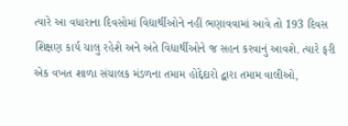ત્યારે આ વધારાના દિવસોમાં વિદ્યાર્થીઓને નહીં ભણાવવામાં આવે તો 193 દિવસ શિક્ષણ કાર્ય ચાલુ રહેશે અને અંતે વિદ્યાર્થીઓને જ સહન કરવાનું આવશે. ત્યારે ફરી એક વખત શાળા સંચાલક મંડળના તમામ હોદ્દેદારો દ્વારા તમામ વાલીઓ,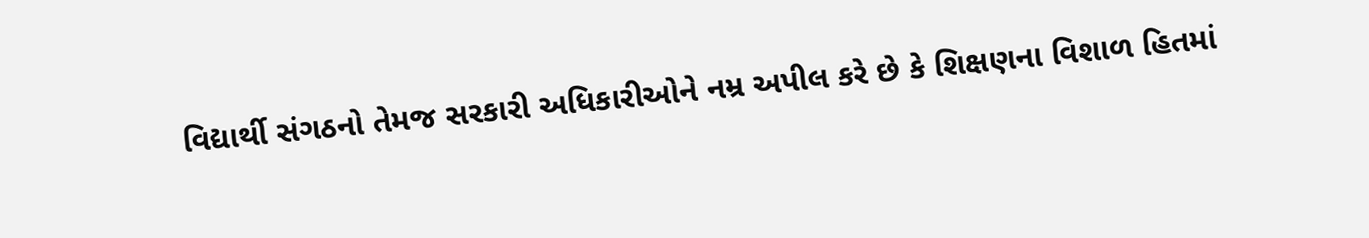વિદ્યાર્થી સંગઠનો તેમજ સરકારી અધિકારીઓને નમ્ર અપીલ કરે છે કે શિક્ષણના વિશાળ હિતમાં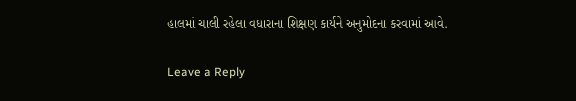હાલમાં ચાલી રહેલા વધારાના શિક્ષણ કાર્યને અનુમોદના કરવામાં આવે.

Leave a Reply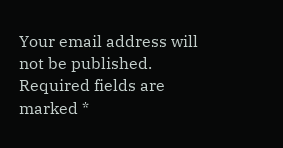Your email address will not be published. Required fields are marked *